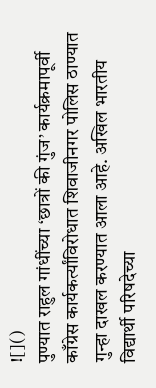![]()
पुण्यात राहुल गांधींच्या ‘छात्रों की गुंज’ कार्यक्रमापूर्वी काँग्रेस कार्यकर्त्यांविरोधात शिवाजीनगर पोलिस ठाण्यात गुन्हा दाखल करण्यात आला आहे. अखिल भारतीय विद्यार्थी परिषदेच्या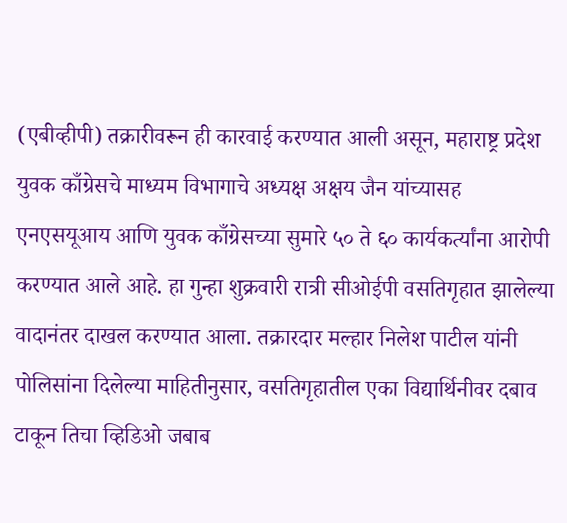(एबीव्हीपी) तक्रारीवरून ही कारवाई करण्यात आली असून, महाराष्ट्र प्रदेश युवक काँग्रेसचे माध्यम विभागाचे अध्यक्ष अक्षय जैन यांच्यासह एनएसयूआय आणि युवक काँग्रेसच्या सुमारे ५० ते ६० कार्यकर्त्यांना आरोपी करण्यात आले आहे. हा गुन्हा शुक्रवारी रात्री सीओईपी वसतिगृहात झालेल्या वादानंतर दाखल करण्यात आला. तक्रारदार मल्हार निलेश पाटील यांनी पोलिसांना दिलेल्या माहितीनुसार, वसतिगृहातील एका विद्यार्थिनीवर दबाव टाकून तिचा व्हिडिओ जबाब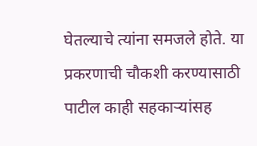घेतल्याचे त्यांना समजले होते. या प्रकरणाची चौकशी करण्यासाठी पाटील काही सहकाऱ्यांसह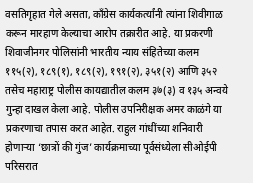वसतिगृहात गेले असता, काँग्रेस कार्यकर्त्यांनी त्यांना शिवीगाळ करून मारहाण केल्याचा आरोप तक्रारीत आहे. या प्रकरणी शिवाजीनगर पोलिसांनी भारतीय न्याय संहितेच्या कलम ११५(२), १८९(१), १८९(२), १९१(२), ३५१(२) आणि ३५२ तसेच महाराष्ट्र पोलीस कायद्यातील कलम ३७(३) व १३५ अन्वये गुन्हा दाखल केला आहे. पोलीस उपनिरीक्षक अमर काळंगे या प्रकरणाचा तपास करत आहेत. राहुल गांधींच्या शनिवारी होणाऱ्या ‘छात्रों की गुंज’ कार्यक्रमाच्या पूर्वसंध्येला सीओईपी परिसरात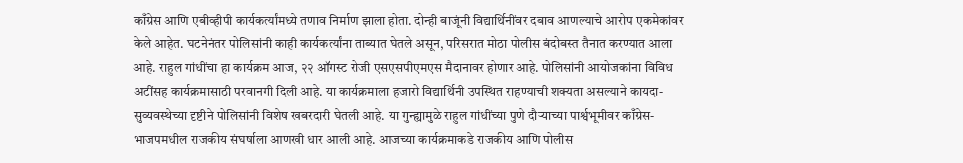काँग्रेस आणि एबीव्हीपी कार्यकर्त्यांमध्ये तणाव निर्माण झाला होता. दोन्ही बाजूंनी विद्यार्थिनींवर दबाव आणल्याचे आरोप एकमेकांवर केले आहेत. घटनेनंतर पोलिसांनी काही कार्यकर्त्यांना ताब्यात घेतले असून, परिसरात मोठा पोलीस बंदोबस्त तैनात करण्यात आला आहे. राहुल गांधींचा हा कार्यक्रम आज, २२ ऑगस्ट रोजी एसएसपीएमएस मैदानावर होणार आहे. पोलिसांनी आयोजकांना विविध अटींसह कार्यक्रमासाठी परवानगी दिली आहे. या कार्यक्रमाला हजारो विद्यार्थिनी उपस्थित राहण्याची शक्यता असल्याने कायदा-सुव्यवस्थेच्या दृष्टीने पोलिसांनी विशेष खबरदारी घेतली आहे. या गुन्ह्यामुळे राहुल गांधींच्या पुणे दौऱ्याच्या पार्श्वभूमीवर काँग्रेस-भाजपमधील राजकीय संघर्षाला आणखी धार आली आहे. आजच्या कार्यक्रमाकडे राजकीय आणि पोलीस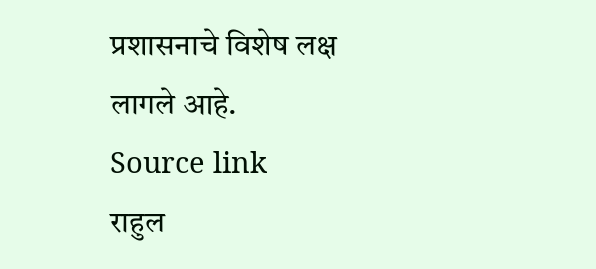प्रशासनाचे विशेष लक्ष लागले आहे.
Source link
राहुल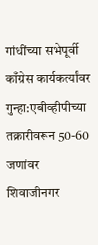गांधींच्या सभेपूर्वी काँग्रेस कार्यकर्त्यांवर गुन्हा:एबीव्हीपीच्या तक्रारीवरून 50-60 जणांवर शिवाजीनगर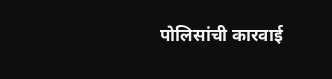पोलिसांची कारवाई